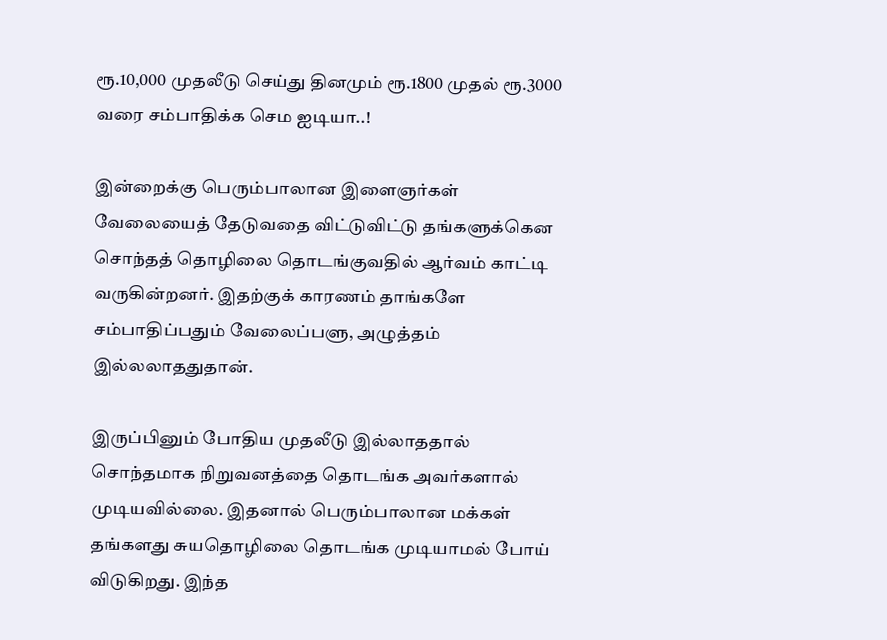ரூ.10,000 முதலீடு செய்து தினமும் ரூ.1800 முதல் ரூ.3000 வரை சம்பாதிக்க செம ஐடியா..!

இன்றைக்கு பெரும்பாலான இளைஞர்கள் வேலையைத் தேடுவதை விட்டுவிட்டு தங்களுக்கென சொந்தத் தொழிலை தொடங்குவதில் ஆர்வம் காட்டி வருகின்றனர். இதற்குக் காரணம் தாங்களே சம்பாதிப்பதும் வேலைப்பளு, அழுத்தம் இல்லலாததுதான்.

இருப்பினும் போதிய முதலீடு இல்லாததால் சொந்தமாக நிறுவனத்தை தொடங்க அவர்களால் முடியவில்லை. இதனால் பெரும்பாலான மக்கள் தங்களது சுயதொழிலை தொடங்க முடியாமல் போய் விடுகிறது. இந்த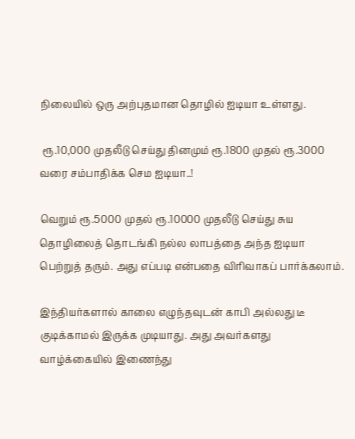நிலையில் ஒரு அற்புதமான தொழில் ஐடியா உள்ளது.

 ரூ.10,000 முதலீடு செய்து தினமும் ரூ.1800 முதல் ரூ.3000 வரை சம்பாதிக்க செம ஐடியா..!

வெறும் ரூ.5000 முதல் ரூ.10000 முதலீடு செய்து சுய தொழிலைத் தொடங்கி நல்ல லாபத்தை அந்த ஐடியா பெற்றுத் தரும். அது எப்படி என்பதை விரிவாகப் பார்க்கலாம்.

இந்தியர்களால் காலை எழுந்தவுடன் காபி அல்லது டீ குடிக்காமல் இருக்க முடியாது. அது அவர்களது வாழ்க்கையில் இணைந்து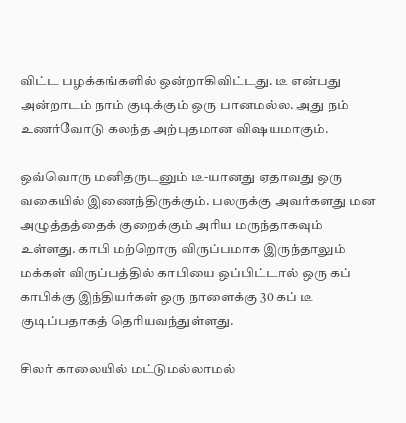விட்ட பழக்கங்களில் ஒன்றாகிவிட்டது. டீ என்பது அன்றாடம் நாம் குடிக்கும் ஒரு பானமல்ல. அது நம் உணர்வோடு கலந்த அற்புதமான விஷயமாகும்.

ஒவ்வொரு மனிதருடனும் டீ-யானது ஏதாவது ஒரு வகையில் இணைந்திருக்கும். பலருக்கு அவர்களது மன அழுத்தத்தைக் குறைக்கும் அரிய மருந்தாகவும் உள்ளது. காபி மற்றொரு விருப்பமாக இருந்தாலும் மக்கள் விருப்பத்தில் காபியை ஒப்பிட்டால் ஒரு கப் காபிக்கு இந்தியர்கள் ஒரு நாளைக்கு 30 கப் டீ குடிப்பதாகத் தெரியவந்துள்ளது.

சிலர் காலையில் மட்டுமல்லாமல்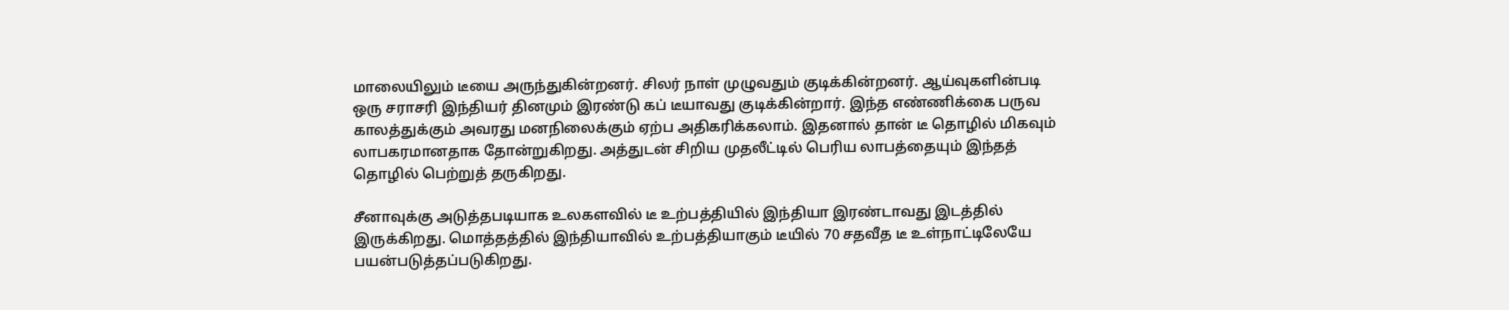மாலையிலும் டீயை அருந்துகின்றனர். சிலர் நாள் முழுவதும் குடிக்கின்றனர். ஆய்வுகளின்படி ஒரு சராசரி இந்தியர் தினமும் இரண்டு கப் டீயாவது குடிக்கின்றார். இந்த எண்ணிக்கை பருவ காலத்துக்கும் அவரது மனநிலைக்கும் ஏற்ப அதிகரிக்கலாம். இதனால் தான் டீ தொழில் மிகவும் லாபகரமானதாக தோன்றுகிறது. அத்துடன் சிறிய முதலீட்டில் பெரிய லாபத்தையும் இந்தத் தொழில் பெற்றுத் தருகிறது.

சீனாவுக்கு அடுத்தபடியாக உலகளவில் டீ உற்பத்தியில் இந்தியா இரண்டாவது இடத்தில் இருக்கிறது. மொத்தத்தில் இந்தியாவில் உற்பத்தியாகும் டீயில் 70 சதவீத டீ உள்நாட்டிலேயே பயன்படுத்தப்படுகிறது.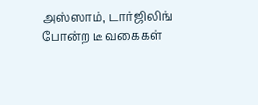அஸ்ஸாம், டார்ஜிலிங் போன்ற டீ வகைகள்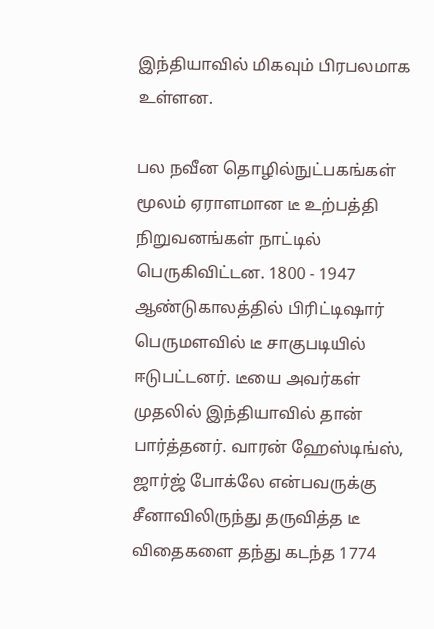இந்தியாவில் மிகவும் பிரபலமாக உள்ளன.

பல நவீன தொழில்நுட்பகங்கள் மூலம் ஏராளமான டீ உற்பத்தி நிறுவனங்கள் நாட்டில் பெருகிவிட்டன. 1800 - 1947 ஆண்டுகாலத்தில் பிரிட்டிஷார் பெருமளவில் டீ சாகுபடியில் ஈடுபட்டனர். டீயை அவர்கள் முதலில் இந்தியாவில் தான் பார்த்தனர். வாரன் ஹேஸ்டிங்ஸ், ஜார்ஜ் போக்லே என்பவருக்கு சீனாவிலிருந்து தருவித்த டீ விதைகளை தந்து கடந்த 1774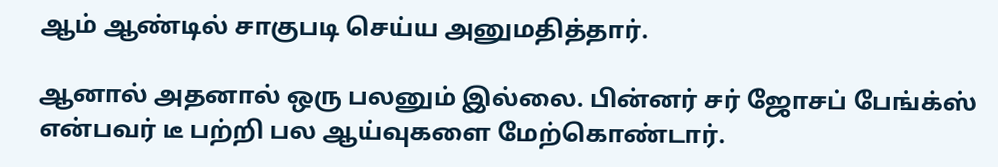ஆம் ஆண்டில் சாகுபடி செய்ய அனுமதித்தார்.

ஆனால் அதனால் ஒரு பலனும் இல்லை. பின்னர் சர் ஜோசப் பேங்க்ஸ் என்பவர் டீ பற்றி பல ஆய்வுகளை மேற்கொண்டார்.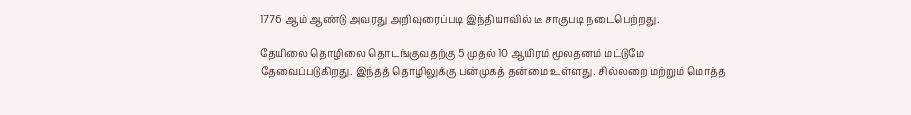1776 ஆம் ஆண்டு அவரது அறிவுரைப்படி இந்தியாவில் டீ சாகுபடி நடைபெற்றது.

தேயிலை தொழிலை தொடங்குவதற்கு 5 முதல் 10 ஆயிரம் மூலதனம் மட்டுமே தேவைப்படுகிறது. இந்தத் தொழிலுக்கு பன்முகத் தன்மை உள்ளது. சில்லறை மற்றும் மொத்த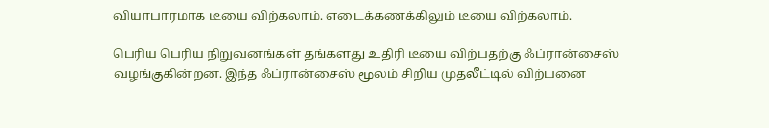வியாபாரமாக டீயை விற்கலாம். எடைக்கணக்கிலும் டீயை விற்கலாம்.

பெரிய பெரிய நிறுவனங்கள் தங்களது உதிரி டீயை விற்பதற்கு ஃப்ரான்சைஸ் வழங்குகின்றன. இந்த ஃப்ரான்சைஸ் மூலம் சிறிய முதலீட்டில் விற்பனை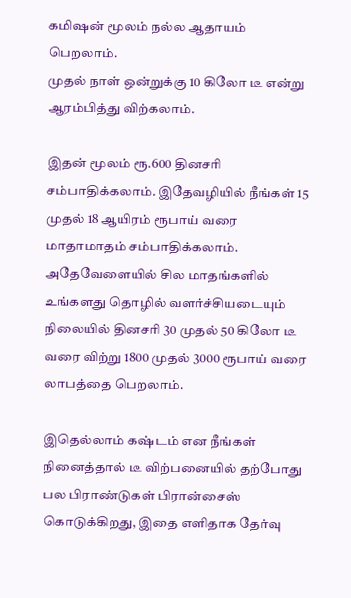கமிஷன் மூலம் நல்ல ஆதாயம் பெறலாம்.
முதல் நாள் ஒன்றுக்கு 10 கிலோ டீ என்று ஆரம்பித்து விற்கலாம்.

இதன் மூலம் ரூ.600 தினசரி சம்பாதிக்கலாம். இதேவழியில் நீங்கள் 15 முதல் 18 ஆயிரம் ரூபாய் வரை மாதாமாதம் சம்பாதிக்கலாம். அதேவேளையில் சில மாதங்களில் உங்களது தொழில் வளர்ச்சியடையும் நிலையில் தினசரி 30 முதல் 50 கிலோ டீ வரை விற்று 1800 முதல் 3000 ரூபாய் வரை லாபத்தை பெறலாம்.

இதெல்லாம் கஷ்டம் என நீங்கள் நினைத்தால் டீ விற்பனையில் தற்போது பல பிராண்டுகள் பிரான்சைஸ் கொடுக்கிறது, இதை எளிதாக தேர்வு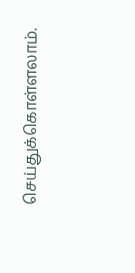செய்துக்கொள்ளலாம்.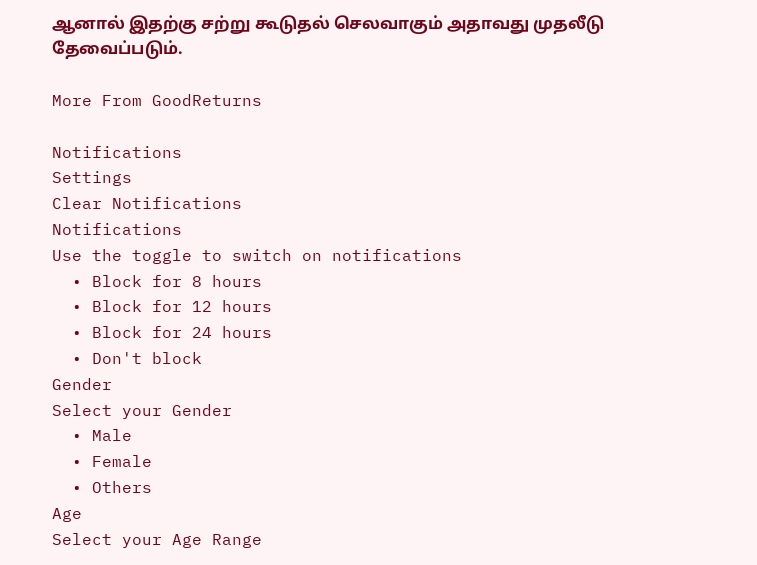ஆனால் இதற்கு சற்று கூடுதல் செலவாகும் அதாவது முதலீடு தேவைப்படும்.

More From GoodReturns

Notifications
Settings
Clear Notifications
Notifications
Use the toggle to switch on notifications
  • Block for 8 hours
  • Block for 12 hours
  • Block for 24 hours
  • Don't block
Gender
Select your Gender
  • Male
  • Female
  • Others
Age
Select your Age Range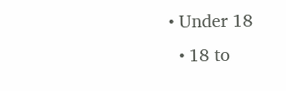• Under 18
  • 18 to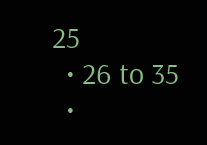25
  • 26 to 35
  •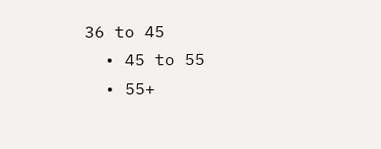36 to 45
  • 45 to 55
  • 55+